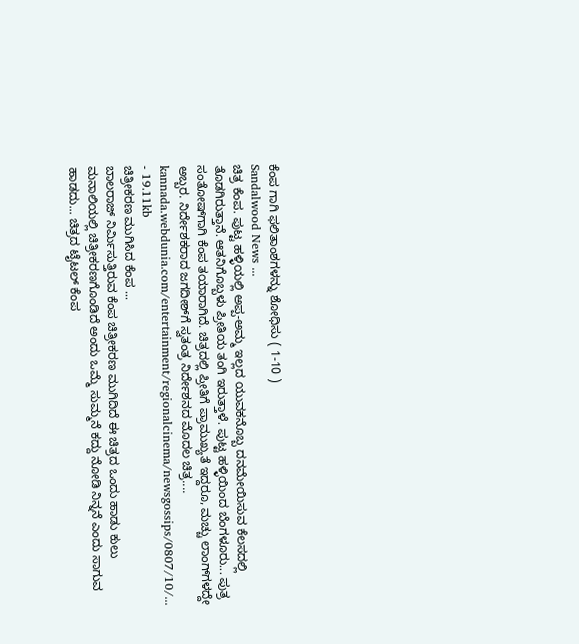ಕೆಂಪ ಗಾಗಿ ಫಲಿತಾಂಶಗಳನ್ನು ಶೋಧಿಸು ( 1-10 )
Sandalwood News ...
ಚಿತ್ರ ಕೆಂಪ. ಪುಟ್ಟ ಹಳ್ಳಿಯಲ್ಲಿ ಅಪ್ಪ-ಅಮ್ಮ ಇಲ್ಲದ ಯುವಕನೊಬ್ಬ ದನಮೇಯಿಸುವ ಕೆಲಸದಲ್ಲಿ ತೊಡಗಿರುತ್ತಾನೆ. ಆತನಿಗೊಬ್ಬಳು ಪ್ರೀತಿಯ ತಂಗಿ ಇರುತ್ತಾಳೆ. ಪುಟ್ಟ ಹಳ್ಳಿಯಿಂದ ಬೆಂಗಳೂರು... ಪುತ್ರ ಸಂತೋಷ್‌ಗಾಗಿ ಕೆಂಪ ತಯಾರಾಗಿದೆ. ಚಿತ್ರದಲ್ಲಿ ಪ್ರೀತಿಗೆ ಪ್ರಾಮುಖ್ಯತೆ ಇದ್ದರೂ, ಮಚ್ಚು ಲಾಂಗ್‌ಗಳದ್ದೇ ಅಬ್ಬರ. ನಿರ್ದೇಶಕರಾದ ಜಗದೀಶ್‌ಗೆ ಸ್ವತಂತ್ರ ನಿರ್ದೇಶನದ ಮೊದಲ ಚಿತ್ರ....
kannada.webdunia.com/entertainment/regionalcinema/newsgossips/0807/10/... - 19.11kb
ಚಿತ್ರೀಕರಣ ಮುಗಿಸಿದ ಕೆಂಪ ...
ಬಾಲರಾಜ್ ನಿರ್ಮಿಸುತ್ತಿರುವ ಕೆಂಪ ಚಿತ್ರೀಕರಣ ಮುಗಿದಿದೆ ಈ ಚಿತ್ರದ ಒಂದು ಹಾಡು ಕುಲು ಮನಾಲಿಯಲ್ಲಿ ಚಿತ್ರೀಕರಣಗೊಂಡಿದೆ ಅಂದು ಒಮ್ಮೆ ಸುಮ್ಮನೆ ಕದ್ದು ನೋಡಿ ನಿನ್ನನೆ ಎಂದು ಸಾಗುವ ಹಾಡದು... ಚಿತ್ರದ ಟೈಟಲ್ ಕೆಂಪ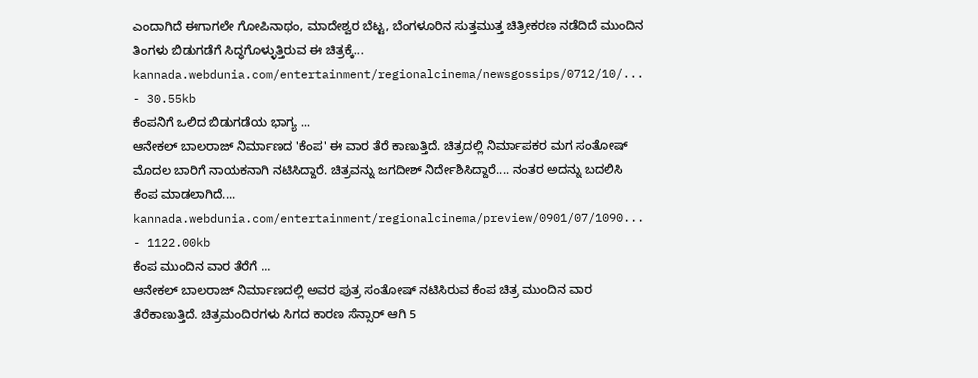ಎಂದಾಗಿದೆ ಈಗಾಗಲೇ ಗೋಪಿನಾಥಂ, ಮಾದೇಶ್ವರ ಬೆಟ್ಟ, ಬೆಂಗಳೂರಿನ ಸುತ್ತಮುತ್ತ ಚಿತ್ರೀಕರಣ ನಡೆದಿದೆ ಮುಂದಿನ ತಿಂಗಳು ಬಿಡುಗಡೆಗೆ ಸಿದ್ಧಗೊಳ್ಳುತ್ತಿರುವ ಈ ಚಿತ್ರಕ್ಕೆ...
kannada.webdunia.com/entertainment/regionalcinema/newsgossips/0712/10/... - 30.55kb
ಕೆಂಪನಿಗೆ ಒಲಿದ ಬಿಡುಗಡೆಯ ಭಾಗ್ಯ ...
ಆನೇಕಲ್ ಬಾಲರಾಜ್ ನಿರ್ಮಾಣದ 'ಕೆಂಪ' ಈ ವಾರ ತೆರೆ ಕಾಣುತ್ತಿದೆ. ಚಿತ್ರದಲ್ಲಿ ನಿರ್ಮಾಪಕರ ಮಗ ಸಂತೋಷ್ ಮೊದಲ ಬಾರಿಗೆ ನಾಯಕನಾಗಿ ನಟಿಸಿದ್ದಾರೆ. ಚಿತ್ರವನ್ನು ಜಗದೀಶ್ ನಿರ್ದೇಶಿಸಿದ್ದಾರೆ.... ನಂತರ ಅದನ್ನು ಬದಲಿಸಿ ಕೆಂಪ ಮಾಡಲಾಗಿದೆ....
kannada.webdunia.com/entertainment/regionalcinema/preview/0901/07/1090... - 1122.00kb
ಕೆಂಪ ಮುಂದಿನ ವಾರ ತೆರೆಗೆ ...
ಆನೇಕಲ್ ಬಾಲರಾಜ್ ನಿರ್ಮಾಣದಲ್ಲಿ ಅವರ ಪುತ್ರ ಸಂತೋಷ್ ನಟಿಸಿರುವ ಕೆಂಪ ಚಿತ್ರ ಮುಂದಿನ ವಾರ ತೆರೆಕಾಣುತ್ತಿದೆ. ಚಿತ್ರಮಂದಿರಗಳು ಸಿಗದ ಕಾರಣ ಸೆನ್ಸಾರ್ ಆಗಿ 5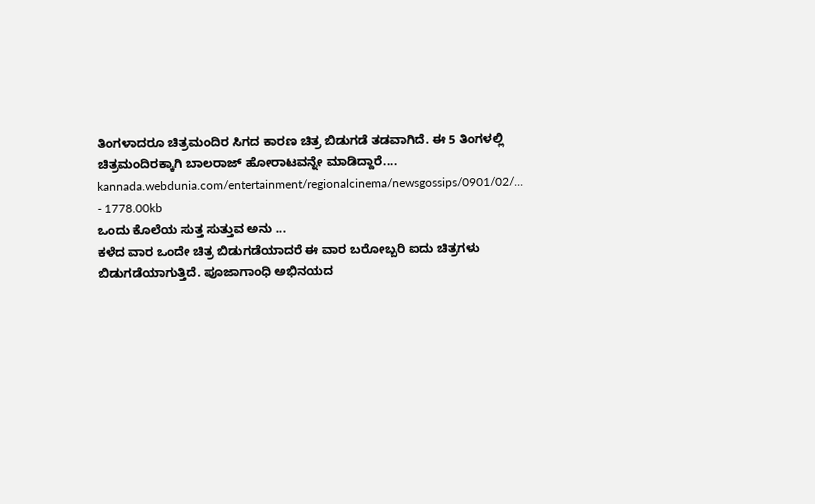ತಿಂಗಳಾದರೂ ಚಿತ್ರಮಂದಿರ ಸಿಗದ ಕಾರಣ ಚಿತ್ರ ಬಿಡುಗಡೆ ತಡವಾಗಿದೆ. ಈ 5 ತಿಂಗಳಲ್ಲಿ ಚಿತ್ರಮಂದಿರಕ್ಕಾಗಿ ಬಾಲರಾಜ್ ಹೋರಾಟವನ್ನೇ ಮಾಡಿದ್ದಾರೆ....
kannada.webdunia.com/entertainment/regionalcinema/newsgossips/0901/02/... - 1778.00kb
ಒಂದು ಕೊಲೆಯ ಸುತ್ತ ಸುತ್ತುವ ಅನು ...
ಕಳೆದ ವಾರ ಒಂದೇ ಚಿತ್ರ ಬಿಡುಗಡೆಯಾದರೆ ಈ ವಾರ ಬರೋಬ್ಬರಿ ಐದು ಚಿತ್ರಗಳು ಬಿಡುಗಡೆಯಾಗುತ್ತಿದೆ. ಪೂಜಾಗಾಂಧಿ ಅಭಿನಯದ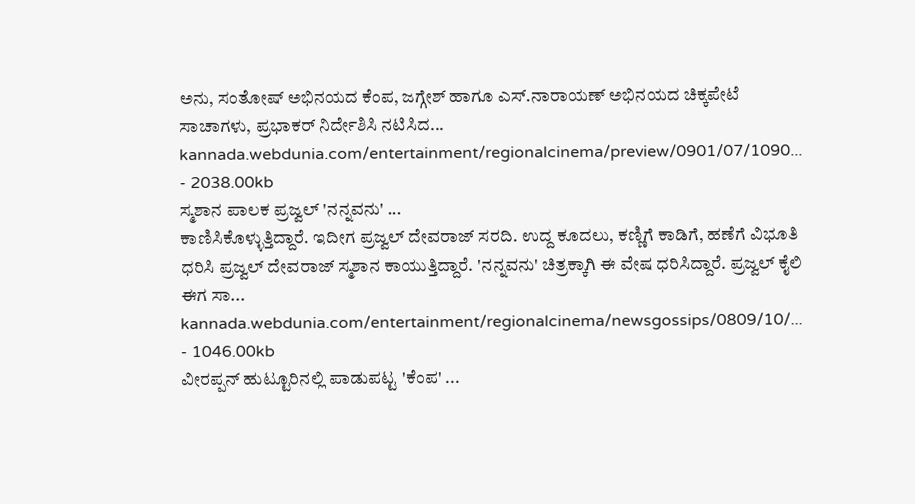ಅನು, ಸಂತೋಷ್ ಅಭಿನಯದ ಕೆಂಪ, ಜಗ್ಗೇಶ್ ಹಾಗೂ ಎಸ್.ನಾರಾಯಣ್ ಅಭಿನಯದ ಚಿಕ್ಕಪೇಟೆ ಸಾಚಾಗಳು, ಪ್ರಭಾಕರ್ ನಿರ್ದೇಶಿಸಿ ನಟಿಸಿದ...
kannada.webdunia.com/entertainment/regionalcinema/preview/0901/07/1090... - 2038.00kb
ಸ್ಮಶಾನ ಪಾಲಕ ಪ್ರಜ್ವಲ್ 'ನನ್ನವನು' ...
ಕಾಣಿಸಿಕೊಳ್ಳುತ್ತಿದ್ದಾರೆ. ಇದೀಗ ಪ್ರಜ್ವಲ್ ದೇವರಾಜ್ ಸರದಿ. ಉದ್ದ ಕೂದಲು, ಕಣ್ಣಿಗೆ ಕಾಡಿಗೆ, ಹಣೆಗೆ ವಿಭೂತಿ ಧರಿಸಿ ಪ್ರಜ್ವಲ್ ದೇವರಾಜ್ ಸ್ಮಶಾನ ಕಾಯುತ್ತಿದ್ದಾರೆ. 'ನನ್ನವನು' ಚಿತ್ರಕ್ಕಾಗಿ ಈ ವೇಷ ಧರಿಸಿದ್ದಾರೆ. ಪ್ರಜ್ವಲ್ ಕೈಲಿ ಈಗ ಸಾ...
kannada.webdunia.com/entertainment/regionalcinema/newsgossips/0809/10/... - 1046.00kb
ವೀರಪ್ಪನ್ ಹುಟ್ಟೂರಿನಲ್ಲಿ ಪಾಡುಪಟ್ಟ 'ಕೆಂಪ' ...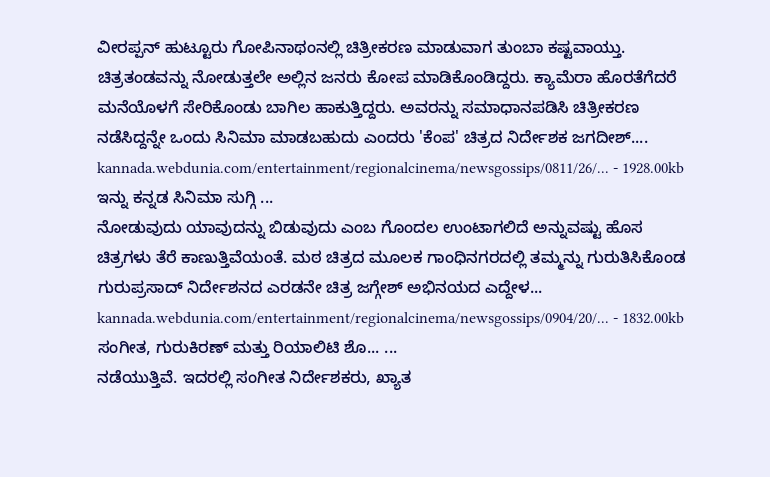ವೀರಪ್ಪನ್ ಹುಟ್ಟೂರು ಗೋಪಿನಾಥಂನಲ್ಲಿ ಚಿತ್ರೀಕರಣ ಮಾಡುವಾಗ ತುಂಬಾ ಕಷ್ಟವಾಯ್ತು. ಚಿತ್ರತಂಡವನ್ನು ನೋಡುತ್ತಲೇ ಅಲ್ಲಿನ ಜನರು ಕೋಪ ಮಾಡಿಕೊಂಡಿದ್ದರು. ಕ್ಯಾಮೆರಾ ಹೊರತೆಗೆದರೆ ಮನೆಯೊಳಗೆ ಸೇರಿಕೊಂಡು ಬಾಗಿಲ ಹಾಕುತ್ತಿದ್ದರು. ಅವರನ್ನು ಸಮಾಧಾನಪಡಿಸಿ ಚಿತ್ರೀಕರಣ ನಡೆಸಿದ್ದನ್ನೇ ಒಂದು ಸಿನಿಮಾ ಮಾಡಬಹುದು ಎಂದರು 'ಕೆಂಪ' ಚಿತ್ರದ ನಿರ್ದೇಶಕ ಜಗದೀಶ್....
kannada.webdunia.com/entertainment/regionalcinema/newsgossips/0811/26/... - 1928.00kb
ಇನ್ನು ಕನ್ನಡ ಸಿನಿಮಾ ಸುಗ್ಗಿ ...
ನೋಡುವುದು ಯಾವುದನ್ನು ಬಿಡುವುದು ಎಂಬ ಗೊಂದಲ ಉಂಟಾಗಲಿದೆ ಅನ್ನುವಷ್ಟು ಹೊಸ ಚಿತ್ರಗಳು ತೆರೆ ಕಾಣುತ್ತಿವೆಯಂತೆ. ಮಠ ಚಿತ್ರದ ಮೂಲಕ ಗಾಂಧಿನಗರದಲ್ಲಿ ತಮ್ಮನ್ನು ಗುರುತಿಸಿಕೊಂಡ ಗುರುಪ್ರಸಾದ್ ನಿರ್ದೇಶನದ ಎರಡನೇ ಚಿತ್ರ ಜಗ್ಗೇಶ್ ಅಭಿನಯದ ಎದ್ದೇಳ...
kannada.webdunia.com/entertainment/regionalcinema/newsgossips/0904/20/... - 1832.00kb
ಸಂಗೀತ, ಗುರುಕಿರಣ್ ಮತ್ತು ರಿಯಾಲಿಟಿ ಶೊ... ...
ನಡೆಯುತ್ತಿವೆ. ಇದರಲ್ಲಿ ಸಂಗೀತ ನಿರ್ದೇಶಕರು, ಖ್ಯಾತ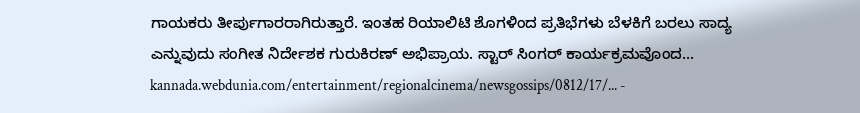ಗಾಯಕರು ತೀರ್ಪುಗಾರರಾಗಿರುತ್ತಾರೆ. ಇಂತಹ ರಿಯಾಲಿಟಿ ಶೊಗಳಿಂದ ಪ್ರತಿಭೆಗಳು ಬೆಳಕಿಗೆ ಬರಲು ಸಾದ್ಯ ಎನ್ನುವುದು ಸಂಗೀತ ನಿರ್ದೇಶಕ ಗುರುಕಿರಣ್ ಅಭಿಪ್ರಾಯ. ಸ್ಟಾರ್ ಸಿಂಗರ್ ಕಾರ್ಯಕ್ರಮವೊಂದ...
kannada.webdunia.com/entertainment/regionalcinema/newsgossips/0812/17/... -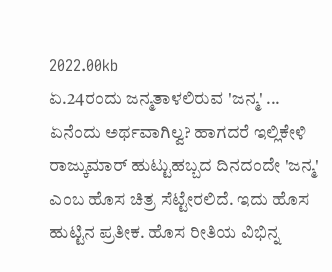2022.00kb
ಏ.24ರಂದು ಜನ್ಮತಾಳಲಿರುವ 'ಜನ್ಮ' ...
ಏನೆಂದು ಅರ್ಥವಾಗಿಲ್ವ? ಹಾಗದರೆ ಇಲ್ಲಿಕೇಳಿ ರಾಜ್ಕುಮಾರ್ ಹುಟ್ಟುಹಬ್ಬದ ದಿನದಂದೇ 'ಜನ್ಮ' ಎಂಬ ಹೊಸ ಚಿತ್ರ ಸೆಟ್ಟೇರಲಿದೆ. ಇದು ಹೊಸ ಹುಟ್ಟಿನ ಪ್ರತೀಕ. ಹೊಸ ರೀತಿಯ ವಿಭಿನ್ನ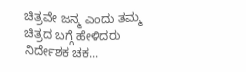ಚಿತ್ರವೇ ಜನ್ಮ ಎಂದು ತಮ್ಮ ಚಿತ್ರದ ಬಗ್ಗೆ ಹೇಳಿದರು ನಿರ್ದೇಶಕ ಚಕ...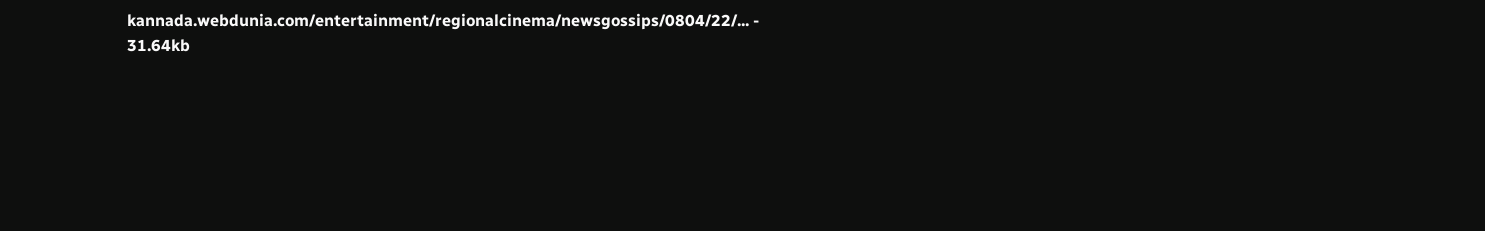kannada.webdunia.com/entertainment/regionalcinema/newsgossips/0804/22/... - 31.64kb